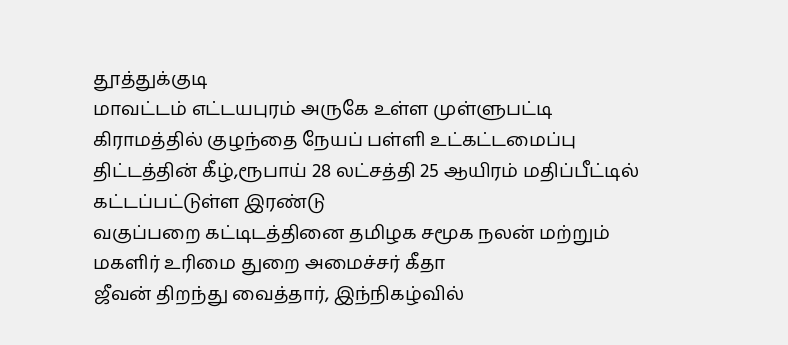தூத்துக்குடி
மாவட்டம் எட்டயபுரம் அருகே உள்ள முள்ளுபட்டி கிராமத்தில் குழந்தை நேயப் பள்ளி உட்கட்டமைப்பு திட்டத்தின் கீழ்,ரூபாய் 28 லட்சத்தி 25 ஆயிரம் மதிப்பீட்டில் கட்டப்பட்டுள்ள இரண்டு
வகுப்பறை கட்டிடத்தினை தமிழக சமூக நலன் மற்றும் மகளிர் உரிமை துறை அமைச்சர் கீதா
ஜீவன் திறந்து வைத்தார், இந்நிகழ்வில்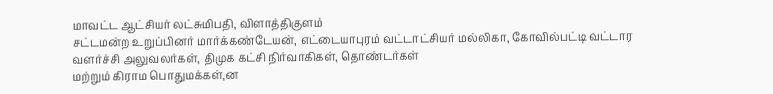மாவட்ட ஆட்சியர் லட்சுமிபதி, விளாத்திகுளம்
சட்டமன்ற உறுப்பினர் மார்க்கண்டேயன், எட்டையாபுரம் வட்டாட்சியர் மல்லிகா, கோவில்பட்டி வட்டார வளர்ச்சி அலுவலர்கள், திமுக கட்சி நிர்வாகிகள், தொண்டர்கள்
மற்றும் கிராம பொதுமக்கள்,ன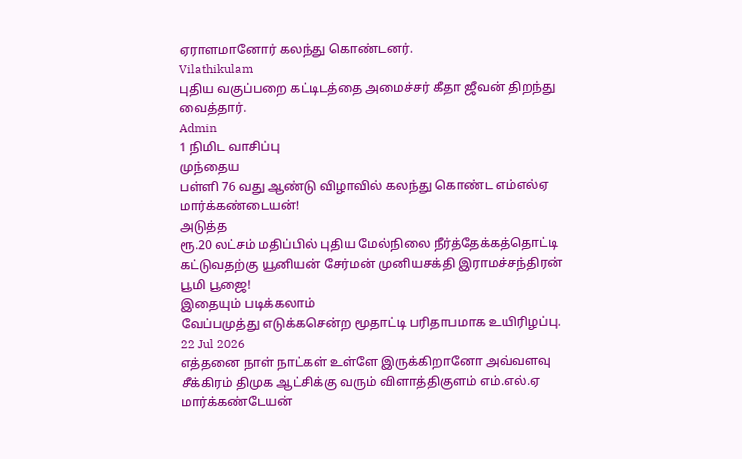ஏராளமானோர் கலந்து கொண்டனர்.
Vilathikulam
புதிய வகுப்பறை கட்டிடத்தை அமைச்சர் கீதா ஜீவன் திறந்து வைத்தார்.
Admin
1 நிமிட வாசிப்பு
முந்தைய
பள்ளி 76 வது ஆண்டு விழாவில் கலந்து கொண்ட எம்எல்ஏ மார்க்கண்டையன்!
அடுத்த
ரூ.20 லட்சம் மதிப்பில் புதிய மேல்நிலை நீர்த்தேக்கத்தொட்டி கட்டுவதற்கு யூனியன் சேர்மன் முனியசக்தி இராமச்சந்திரன் பூமி பூஜை!
இதையும் படிக்கலாம்
வேப்பமுத்து எடுக்கசென்ற மூதாட்டி பரிதாபமாக உயிரிழப்பு.
22 Jul 2026
எத்தனை நாள் நாட்கள் உள்ளே இருக்கிறானோ அவ்வளவு சீக்கிரம் திமுக ஆட்சிக்கு வரும் விளாத்திகுளம் எம்.எல்.ஏ மார்க்கண்டேயன்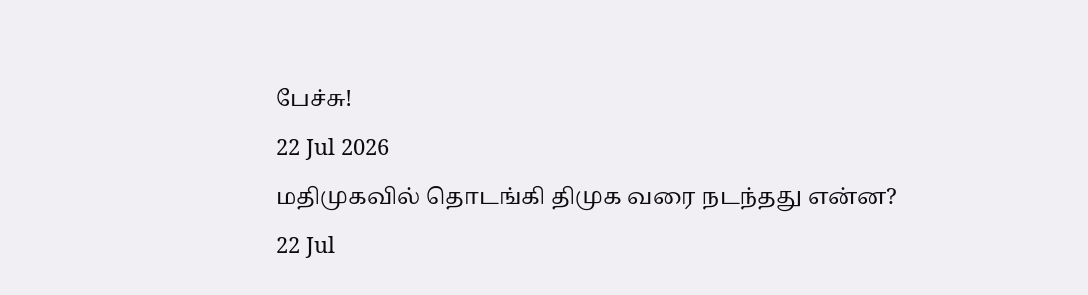பேச்சு!
22 Jul 2026
மதிமுகவில் தொடங்கி திமுக வரை நடந்தது என்ன?
22 Jul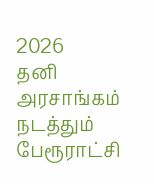2026
தனி அரசாங்கம் நடத்தும் பேரூராட்சி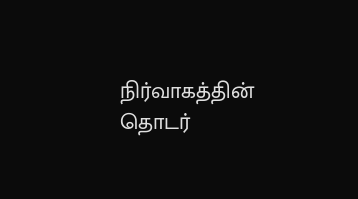நிர்வாகத்தின் தொடர்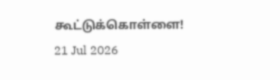கூட்டுக்கொள்ளை!
21 Jul 2026